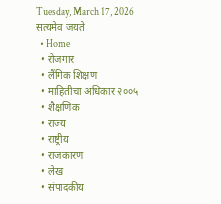Tuesday, March 17, 2026
सत्यमेव जयते
  • Home
  • रोजगार
  • लैंगिक शिक्षण
  • माहितीचा अधिकार २००५
  • शैक्षणिक
  • राज्य
  • राष्ट्रीय
  • राजकारण
  • लेख
  • संपादकीय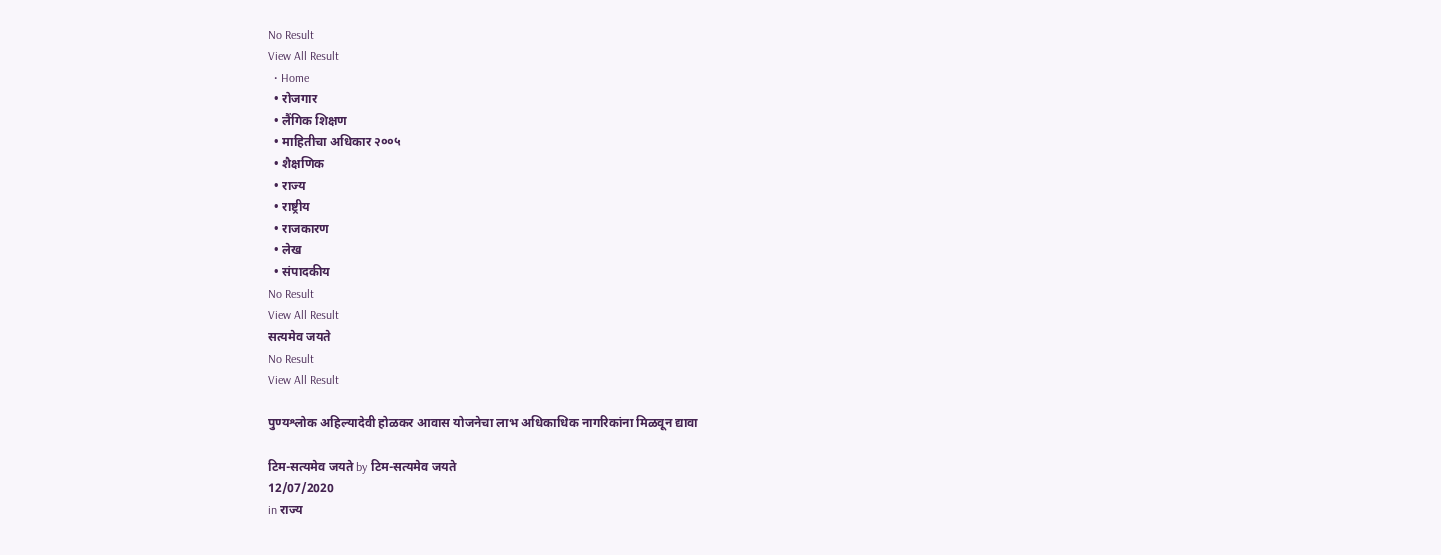No Result
View All Result
  • Home
  • रोजगार
  • लैंगिक शिक्षण
  • माहितीचा अधिकार २००५
  • शैक्षणिक
  • राज्य
  • राष्ट्रीय
  • राजकारण
  • लेख
  • संपादकीय
No Result
View All Result
सत्यमेव जयते
No Result
View All Result

पुण्यश्लोक अहिल्यादेवी होळकर आवास योजनेचा लाभ अधिकाधिक नागरिकांना मिळवून द्यावा

टिम-सत्यमेव जयते by टिम-सत्यमेव जयते
12/07/2020
in राज्य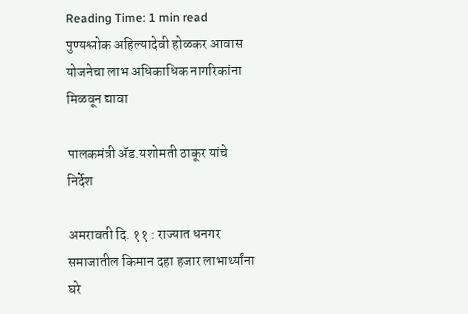Reading Time: 1 min read
पुण्यश्लोक अहिल्यादेवी होळकर आवास योजनेचा लाभ अधिकाधिक नागरिकांना मिळवून द्यावा

पालकमंत्री ॲड.यशोमती ठाकूर यांचे निर्देश

अमरावती दि. ११ : राज्यात धनगर समाजातील किमान दहा हजार लाभार्थ्यांना घरे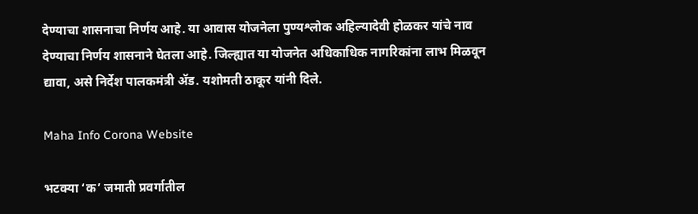देण्याचा शासनाचा निर्णय आहे. या आवास योजनेला पुण्यश्लोक अहिल्यादेवी होळकर यांचे नाव देण्याचा निर्णय शासनाने घेतला आहे. जिल्ह्यात या योजनेत अधिकाधिक नागरिकांना लाभ मिळवून द्यावा, असे निर्देश पालकमंत्री ॲड. यशोमती ठाकूर यांनी दिले.

Maha Info Corona Website

भटक्या ‘क’ जमाती प्रवर्गातील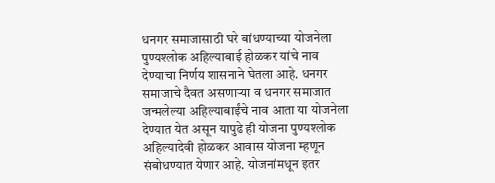धनगर समाजासाठी घरे बांधण्याच्या योजनेला पुण्यश्लोक अहिल्याबाई होळकर यांचे नाव देण्याचा निर्णय शासनाने घेतला आहे. धनगर समाजाचे दैवत असणाऱ्या व धनगर समाजात जन्मलेल्या अहिल्याबाईंचे नाव आता या योजनेला देण्यात येत असून यापुढे ही योजना पुण्यश्लोक अहिल्यादेवी होळकर आवास योजना म्हणून संबोधण्यात येणार आहे. योजनांमधून इतर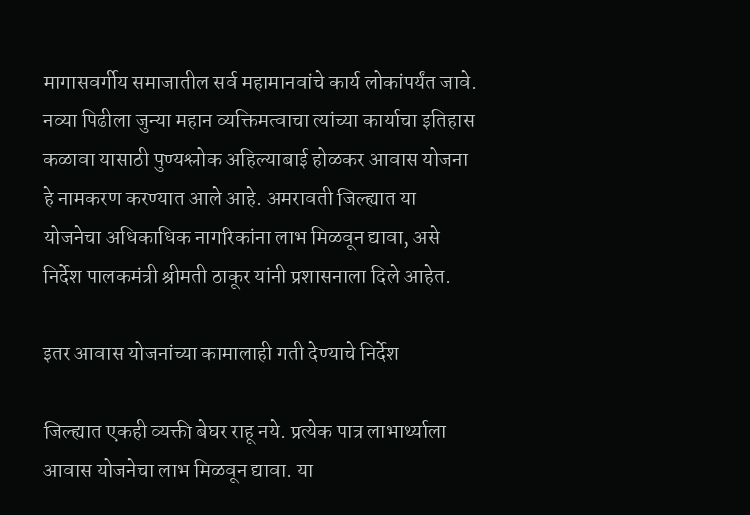मागासवर्गीय समाजातील सर्व महामानवांचे कार्य लोकांपर्यंत जावे. नव्या पिढीला जुन्या महान व्यक्तिमत्वाचा त्यांच्या कार्याचा इतिहास कळावा यासाठी पुण्यश्लोक अहिल्याबाई होळकर आवास योजना हे नामकरण करण्यात आले आहे. अमरावती जिल्ह्यात या योजनेचा अधिकाधिक नागरिकांना लाभ मिळवून द्यावा, असे निर्देश पालकमंत्री श्रीमती ठाकूर यांनी प्रशासनाला दिले आहेत.

इतर आवास योजनांच्या कामालाही गती देण्याचे निर्देश

जिल्ह्यात एकही व्यक्ती बेघर राहू नये. प्रत्येक पात्र लाभार्थ्याला आवास योजनेचा लाभ मिळवून द्यावा. या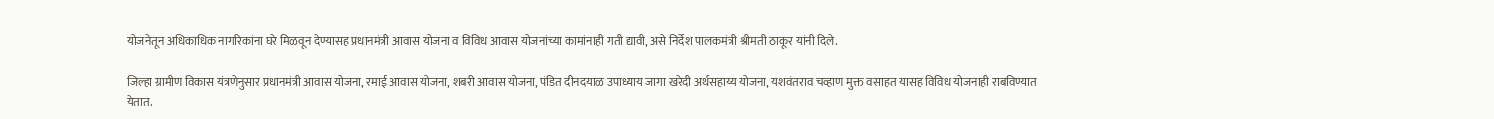योजनेतून अधिकाधिक नागरिकांना घरे मिळवून देण्यासह प्रधानमंत्री आवास योजना व विविध आवास योजनांच्या कामांनाही गती द्यावी, असे निर्देश पालकमंत्री श्रीमती ठाकूर यांनी दिले.

जिल्हा ग्रामीण विकास यंत्रणेनुसार प्रधानमंत्री आवास योजना, रमाई आवास योजना, शबरी आवास योजना, पंडित दीनदयाळ उपाध्याय जागा खरेदी अर्थसहाय्य योजना, यशवंतराव चव्हाण मुक्त वसाहत यासह विविध योजनाही राबविण्यात येतात.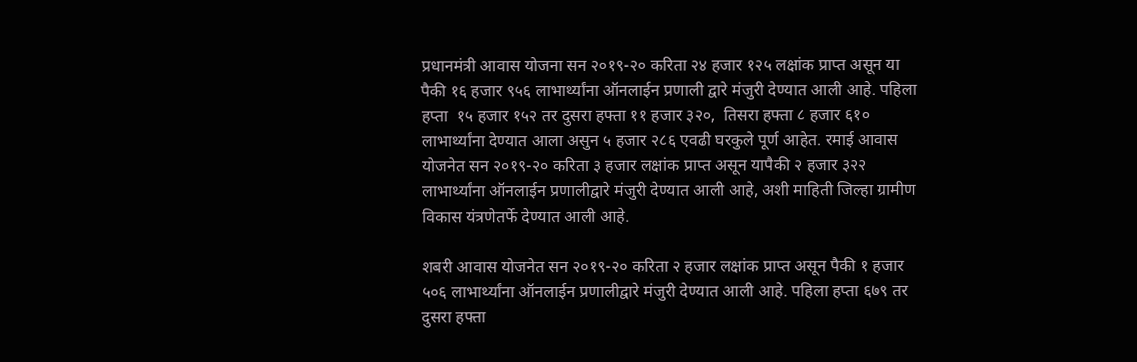प्रधानमंत्री आवास योजना सन २०१९-२० करिता २४ हजार १२५ लक्षांक प्राप्त असून या पैकी १६ हजार ९५६ लाभार्थ्यांना ऑनलाईन प्रणाली द्वारे मंजुरी देण्यात आली आहे. पहिला हप्ता  १५ हजार १५२ तर दुसरा हफ्ता ११ हजार ३२०,  तिसरा हफ्ता ८ हजार ६१० लाभार्थ्यांना देण्यात आला असुन ५ हजार २८६ एवढी घरकुले पूर्ण आहेत. रमाई आवास योजनेत सन २०१९-२० करिता ३ हजार लक्षांक प्राप्त असून यापैकी २ हजार ३२२ लाभार्थ्यांना ऑनलाईन प्रणालीद्वारे मंजुरी देण्यात आली आहे, अशी माहिती जिल्हा ग्रामीण विकास यंत्रणेतर्फे देण्यात आली आहे.

शबरी आवास योजनेत सन २०१९-२० करिता २ हजार लक्षांक प्राप्त असून पैकी १ हजार ५०६ लाभार्थ्यांना ऑनलाईन प्रणालीद्वारे मंजुरी देण्यात आली आहे. पहिला हप्ता ६७९ तर दुसरा हफ्ता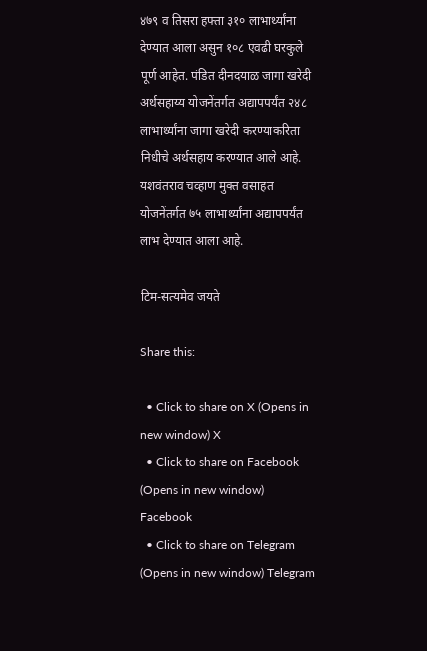४७९ व तिसरा हफ्ता ३१० लाभार्थ्यांना देण्यात आला असुन १०८ एवढी घरकुले पूर्ण आहेत. पंडित दीनदयाळ जागा खरेदी अर्थसहाय्य योजनेंतर्गत अद्यापपर्यंत २४८ लाभार्थ्यांना जागा खरेदी करण्याकरिता निधीचे अर्थसहाय करण्यात आले आहे. यशवंतराव चव्हाण मुक्त वसाहत योजनेंतर्गत ७५ लाभार्थ्यांना अद्यापपर्यंत लाभ देण्यात आला आहे.

टिम-सत्यमेव जयते

Share this:

  • Click to share on X (Opens in new window) X
  • Click to share on Facebook (Opens in new window) Facebook
  • Click to share on Telegram (Opens in new window) Telegram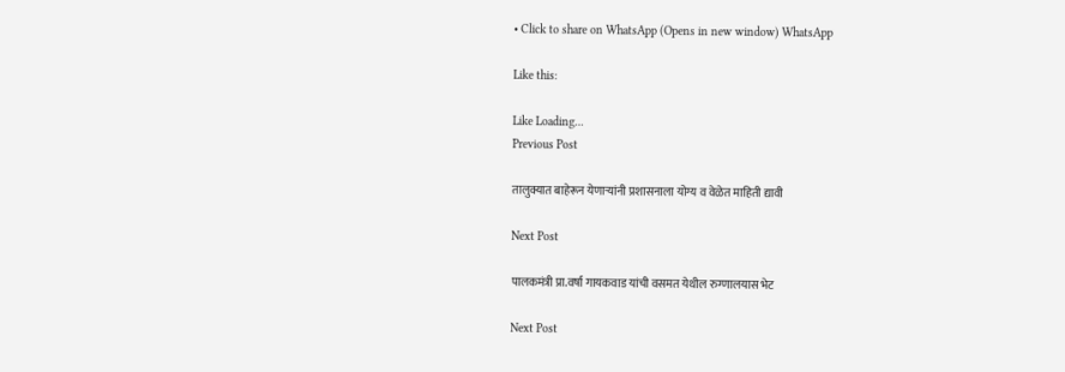• Click to share on WhatsApp (Opens in new window) WhatsApp

Like this:

Like Loading...
Previous Post

तालुक्यात बाहेरून येणाऱ्यांनी प्रशासनाला योग्य व वेळेत माहिती द्यावी

Next Post

पालकमंत्री प्रा.वर्षा गायकवाड यांची वसमत येथील रुग्णालयास भेट

Next Post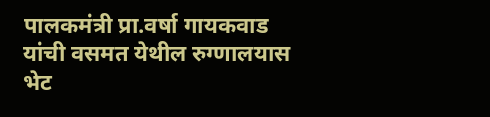पालकमंत्री प्रा.वर्षा गायकवाड यांची वसमत येथील रुग्णालयास भेट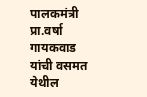पालकमंत्री प्रा.वर्षा गायकवाड यांची वसमत येथील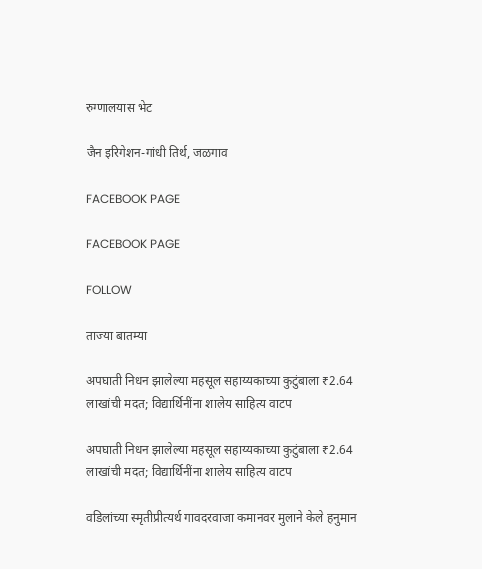रुग्णालयास भेट

जैन इरिगेशन-गांधी तिर्थ, जळगाव

FACEBOOK PAGE

FACEBOOK PAGE

FOLLOW

ताज्या बातम्या

अपघाती निधन झालेल्या महसूल सहाय्यकाच्या कुटुंबाला ₹2.64 लाखांची मदत; विद्यार्थिनींना शालेय साहित्य वाटप

अपघाती निधन झालेल्या महसूल सहाय्यकाच्या कुटुंबाला ₹2.64 लाखांची मदत; विद्यार्थिनींना शालेय साहित्य वाटप

वडिलांच्या स्मृतीप्रीत्यर्थ गावदरवाजा कमानवर मुलाने केले हनुमान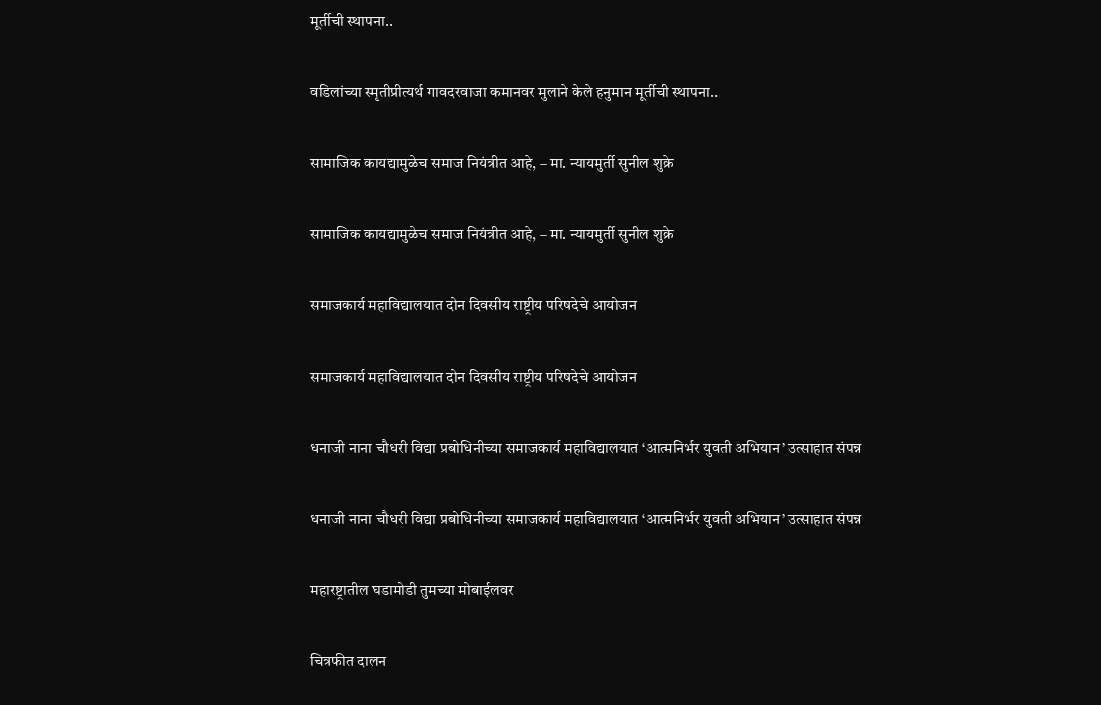मूर्तीची स्थापना..

वडिलांच्या स्मृतीप्रीत्यर्थ गावदरवाजा कमानवर मुलाने केले हनुमान मूर्तीची स्थापना..

सामाजिक कायद्यामुळेच समाज नियंत्रीत आहे, – मा. न्यायमुर्ती सुनील शुक्रे

सामाजिक कायद्यामुळेच समाज नियंत्रीत आहे, – मा. न्यायमुर्ती सुनील शुक्रे

समाजकार्य महाविद्यालयात दोन दिवसीय राष्ट्रीय परिषदेचे आयोजन

समाजकार्य महाविद्यालयात दोन दिवसीय राष्ट्रीय परिषदेचे आयोजन

धनाजी नाना चौधरी विद्या प्रबोधिनीच्या समाजकार्य महाविद्यालयात ‘आत्मनिर्भर युवती अभियान’ उत्साहात संपन्न

धनाजी नाना चौधरी विद्या प्रबोधिनीच्या समाजकार्य महाविद्यालयात ‘आत्मनिर्भर युवती अभियान’ उत्साहात संपन्न

महारष्ट्रातील घडामोडी तुमच्या मोबाईलवर

चित्रफीत दालन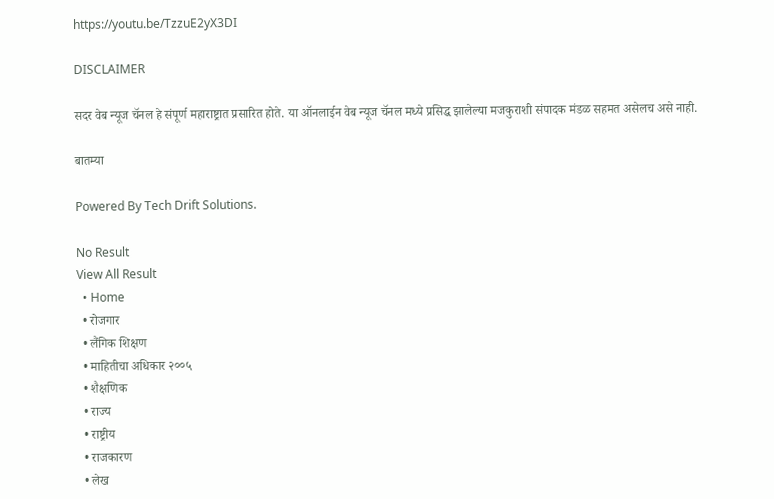https://youtu.be/TzzuE2yX3DI

DISCLAIMER

सदर वेब न्यूज चॅनल हे संपूर्ण महाराष्ट्रात प्रसारित होते. या ऑनलाईन वेब न्यूज चॅनल मध्ये प्रसिद्ध झालेल्या मजकुराशी संपादक मंडळ सहमत असेलच असे नाही.

बातम्या

Powered By Tech Drift Solutions.

No Result
View All Result
  • Home
  • रोजगार
  • लैंगिक शिक्षण
  • माहितीचा अधिकार २००५
  • शैक्षणिक
  • राज्य
  • राष्ट्रीय
  • राजकारण
  • लेख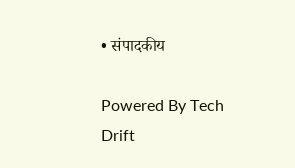• संपादकीय

Powered By Tech Drift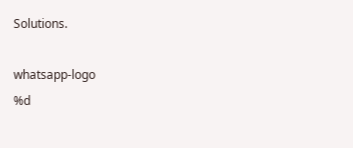Solutions.

whatsapp-logo
%d